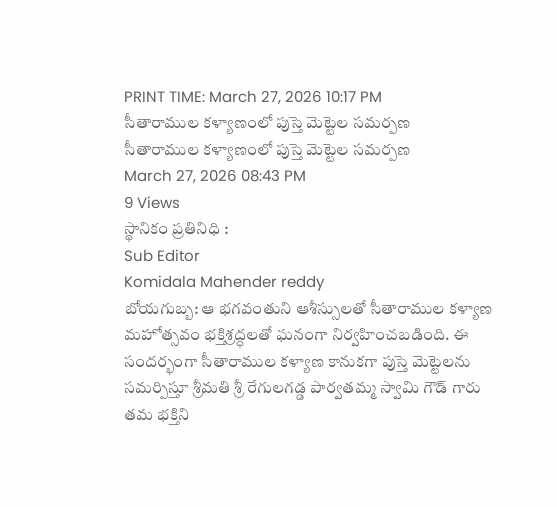PRINT TIME: March 27, 2026 10:17 PM
సీతారాముల కళ్యాణంలో పుస్తె మెట్టెల సమర్పణ
సీతారాముల కళ్యాణంలో పుస్తె మెట్టెల సమర్పణ
March 27, 2026 08:43 PM
9 Views
స్థానికం ప్రతినిధి :
Sub Editor
Komidala Mahender reddy
బోయగుబ్బ: ఆ భగవంతుని ఆశీస్సులతో సీతారాముల కళ్యాణ మహోత్సవం భక్తిశ్రద్ధలతో ఘనంగా నిర్వహించబడింది. ఈ సందర్భంగా సీతారాముల కళ్యాణ కానుకగా పుస్తె మెట్టెలను సమర్పిస్తూ శ్రీమతి శ్రీ రేగులగడ్డ పార్వతమ్మ స్వామి గౌడ్ గారు తమ భక్తిని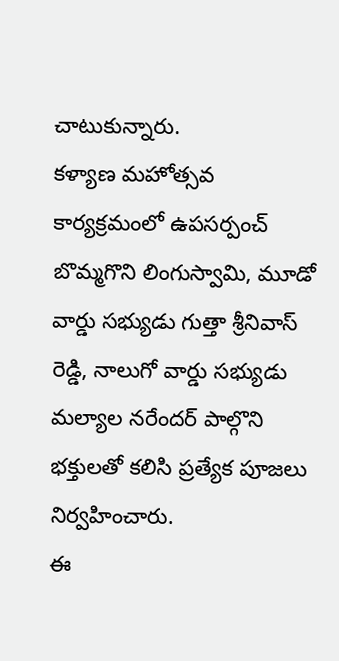చాటుకున్నారు.
కళ్యాణ మహోత్సవ కార్యక్రమంలో ఉపసర్పంచ్ బొమ్మగొని లింగుస్వామి, మూడో వార్డు సభ్యుడు గుత్తా శ్రీనివాస్ రెడ్డి, నాలుగో వార్డు సభ్యుడు మల్యాల నరేందర్ పాల్గొని భక్తులతో కలిసి ప్రత్యేక పూజలు నిర్వహించారు.
ఈ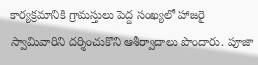కార్యక్రమానికి గ్రామస్తులు పెద్ద సంఖ్యలో హాజరై స్వామివారిని దర్శించుకొని ఆశీర్వాదాలు పొందారు. పూజా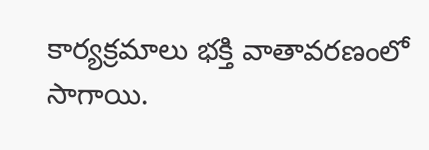కార్యక్రమాలు భక్తి వాతావరణంలో సాగాయి.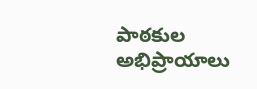పాఠకుల అభిప్రాయాలు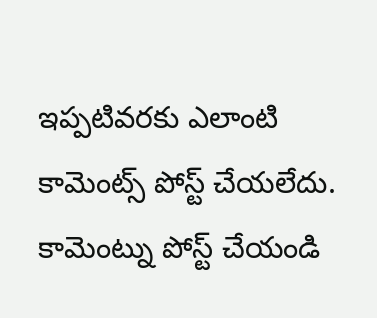ఇప్పటివరకు ఎలాంటి కామెంట్స్ పోస్ట్ చేయలేదు.
కామెంట్ను పోస్ట్ చేయండి